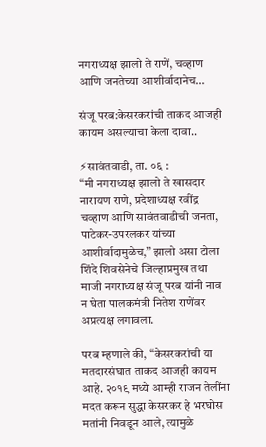नगराध्यक्ष झालो ते राणें, चव्हाण आणि जनतेच्या आशीर्वादानेच…

संजू परब:केसरकरांची ताकद आजही कायम असल्याचा केला दावा..

⚡सावंतवाडी, ता. ०६ :
“मी नगराध्यक्ष झालो ते खासदार नारायण राणे, प्रदेशाध्यक्ष रवींद्र चव्हाण आणि सावंतवाडीची जनता, पाटेकर-उपरलकर यांच्या आशीर्वादामुळेच,” झालो असा टोला शिंदे शिवसेनेचे जिल्हाप्रमुख तथा माजी नगराध्यक्ष संजू परब यांनी नाव न घेता पालकमंत्री नितेश राणेंवर अप्रत्यक्ष लगावला.

परब म्हणाले की, “केसरकरांची या मतदारसंघात ताकद आजही कायम आहे. २०१९ मध्ये आम्ही राजन तेलींना मदत करून सुद्धा केसरकर हे भरघोस मतांनी निवडून आले, त्यामुळे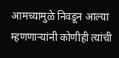आमच्यामुळे निवडून आल्या म्हणणाऱ्यांनी कोणीही त्यांची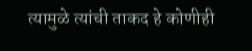त्यामुळे त्यांची ताकद हे कोणीही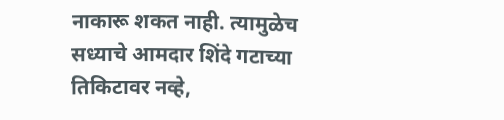नाकारू शकत नाही. त्यामुळेच सध्याचे आमदार शिंदे गटाच्या तिकिटावर नव्हे,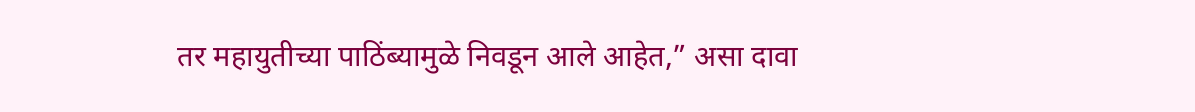तर महायुतीच्या पाठिंब्यामुळे निवडून आले आहेत,” असा दावा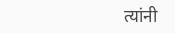त्यांनी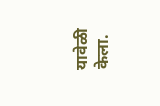यावेळी केला.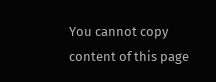You cannot copy content of this page